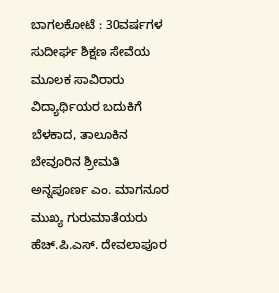ಬಾಗಲಕೋಟೆ : 30ವರ್ಷಗಳ ಸುದೀರ್ಘ ಶಿಕ್ಷಣ ಸೇವೆಯ ಮೂಲಕ ಸಾವಿರಾರು ವಿದ್ಯಾರ್ಥಿಯರ ಬದುಕಿಗೆ ಬೆಳಕಾದ, ತಾಲೂಕಿನ ಬೇವೂರಿನ ಶ್ರೀಮತಿ ಅನ್ನಪೂರ್ಣ ಎಂ. ಮಾಗನೂರ ಮುಖ್ಯ ಗುರುಮಾತೆಯರು ಹೆಚ್.ಪಿ.ಎಸ್. ದೇವಲಾಪೂರ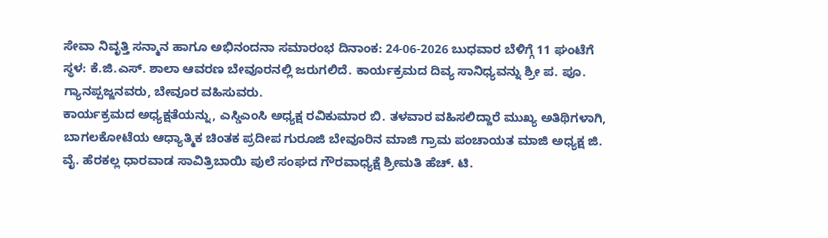ಸೇವಾ ನಿವೃತ್ತಿ ಸನ್ಮಾನ ಹಾಗೂ ಅಭಿನಂದನಾ ಸಮಾರಂಭ ದಿನಾಂಕ: 24-06-2026 ಬುಧವಾರ ಬೆಳಿಗ್ಗೆ 11 ಘಂಟೆಗೆ ಸ್ಥಳ: ಕೆ.ಜಿ.ಎಸ್. ಶಾಲಾ ಆವರಣ ಬೇವೂರನಲ್ಲಿ ಜರುಗಲಿದೆ. ಕಾರ್ಯಕ್ರಮದ ದಿವ್ಯ ಸಾನಿಧ್ಯವನ್ನು ಶ್ರೀ ಪ. ಪೂ. ಗ್ಯಾನಪ್ಪಜ್ಜನವರು, ಬೇವೂರ ವಹಿಸುವರು.
ಕಾರ್ಯಕ್ರಮದ ಅಧ್ಯಕ್ಷತೆಯನ್ನು, ಎಸ್ಡಿಎಂಸಿ ಅಧ್ಯಕ್ಷ ರವಿಕುಮಾರ ಬಿ. ತಳವಾರ ವಹಿಸಲಿದ್ದಾರೆ ಮುಖ್ಯ ಅತಿಥಿಗಳಾಗಿ, ಬಾಗಲಕೋಟೆಯ ಆಧ್ಯಾತ್ಮಿಕ ಚಿಂತಕ ಪ್ರದೀಪ ಗುರೂಜಿ ಬೇವೂರಿನ ಮಾಜಿ ಗ್ರಾಮ ಪಂಚಾಯತ ಮಾಜಿ ಅಧ್ಯಕ್ಷ ಜಿ. ವೈ. ಹೆರಕಲ್ಲ ಧಾರವಾಡ ಸಾವಿತ್ರಿಬಾಯಿ ಪುಲೆ ಸಂಘದ ಗೌರವಾಧ್ಯಕ್ಷೆ ಶ್ರೀಮತಿ ಹೆಚ್. ಟಿ.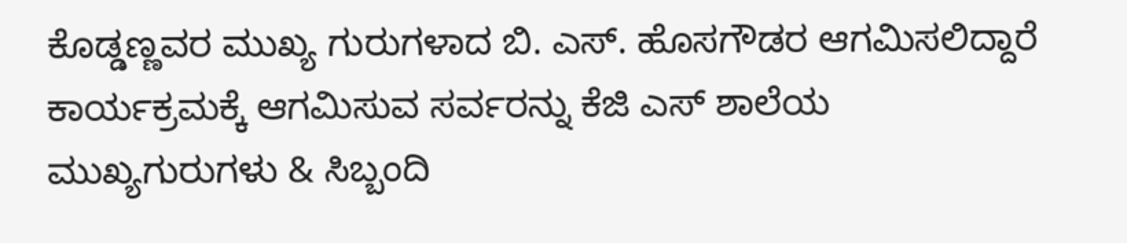ಕೊಡ್ಡಣ್ಣವರ ಮುಖ್ಯ ಗುರುಗಳಾದ ಬಿ. ಎಸ್. ಹೊಸಗೌಡರ ಆಗಮಿಸಲಿದ್ದಾರೆ ಕಾರ್ಯಕ್ರಮಕ್ಕೆ ಆಗಮಿಸುವ ಸರ್ವರನ್ನು ಕೆಜಿ ಎಸ್ ಶಾಲೆಯ ಮುಖ್ಯಗುರುಗಳು & ಸಿಬ್ಬಂದಿ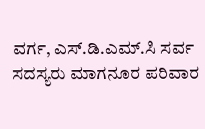ವರ್ಗ, ಎಸ್.ಡಿ.ಎಮ್.ಸಿ ಸರ್ವ ಸದಸ್ಯರು ಮಾಗನೂರ ಪರಿವಾರ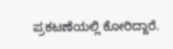ಪ್ರಕಟಣೆಯಲ್ಲಿ ಕೋರಿದ್ದಾರೆ.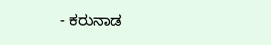- ಕರುನಾಡ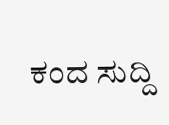ಕಂದ ಸುದ್ದಿ